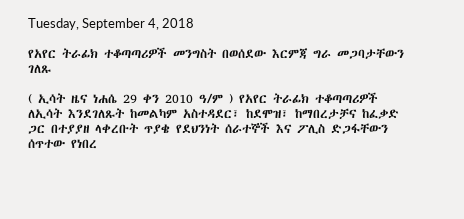Tuesday, September 4, 2018

የአየር ትራፊክ ተቆጣጣሪዎች መንግስት በወሰደው እርምጃ ግራ መጋባታቸውን ገለጹ

( ኢሳት ዜና ነሐሴ 29 ቀን 2010 ዓ/ም ) የአየር ትራፊክ ተቆጣጣሪዎች ለኢሳት እንደገለጹት ከመልካም አስተዳደር፣ ከደሞዝ፣ ከማበረታቻና ከፈቃድ ጋር በተያያዘ ላቀረቡት ጥያቄ የደህንነት ሰራተኞች እና ፖሊስ ድጋፋቸውን ሰጥተው የነበረ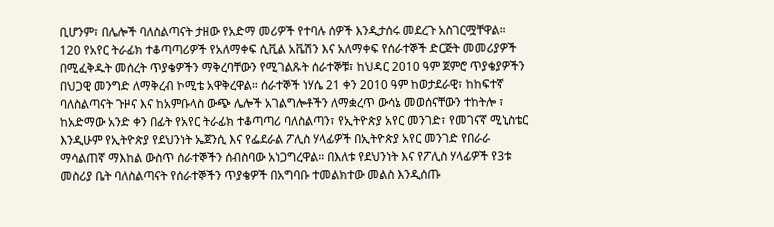ቢሆንም፣ በሌሎች ባለስልጣናት ታዘው የአድማ መሪዎች የተባሉ ሰዎች እንዲታሰሩ መደረጉ አስገርሟቸዋል። 120 የአየር ትራፊክ ተቆጣጣሪዎች የአለማቀፍ ሲቪል አቬሽን እና አለማቀፍ የሰራተኞች ድርጅት መመሪያዎች በሚፈቅዱት መሰረት ጥያቄዎችን ማቅረባቸውን የሚገልጹት ሰራተኞቹ፣ ከህዳር 2010 ዓም ጀምሮ ጥያቄያዎችን
በህጋዊ መንግድ ለማቅረብ ኮሚቴ አዋቅረዋል። ሰራተኞች ነሃሴ 21 ቀን 2010 ዓም ከወታደራዊ፣ ከከፍተኛ ባለስልጣናት ጉዞና እና ከአምቡላስ ውጭ ሌሎች አገልግሎቶችን ለማቋረጥ ውሳኔ መወሰናቸውን ተከትሎ ፣ ከአድማው አንድ ቀን በፊት የአየር ትራፊክ ተቆጣጣሪ ባለስልጣን፣ የኢትዮጵያ አየር መንገድ፣ የመገናኛ ሚኒስቴር እንዲሁም የኢትዮጵያ የደህንነት ኤጀንሲ እና የፌደራል ፖሊስ ሃላፊዎች በኢትዮጵያ አየር መንገድ የበራራ ማሳልጠኛ ማእከል ውስጥ ሰራተኞችን ሰብስባው አነጋግረዋል። በእለቱ የደህንነት እና የፖሊስ ሃላፊዎች የ3ቱ መስሪያ ቤት ባለስልጣናት የሰራተኞችን ጥያቄዎች በአግባቡ ተመልክተው መልስ እንዲሰጡ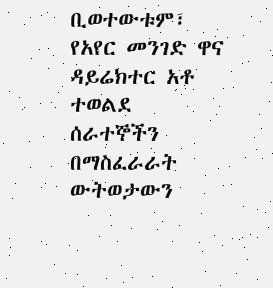ቢወተውቱም፣ የአየር መንገድ ዋና ዳይሬክተር አቶ ተወልደ ሰራተኞችን በማስፈራራት ውትወታውን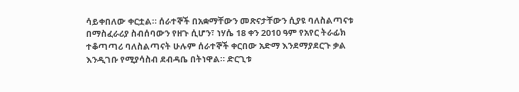ሳይቀበለው ቀርቷል። ሰራተኞች በአቋማቸውን መጽናታቸውን ሲያዩ ባለስልጣናቱ በማስፈራሪያ ስብሰባውን የዘጉ ሲሆን፣ ነሃሴ 18 ቀን 2010 ዓም የአየር ትራፊክ ተቆጣጣሪ ባለስልጣናት ሁሉም ሰራተኞች ቀርበው አድማ እንደማያደርጉ ቃል እንዲገቡ የሚያሳስብ ደብዳቤ በትነዋል። ድርጊቱ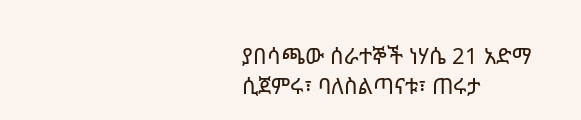ያበሳጫው ሰራተኞች ነሃሴ 21 አድማ ሲጀምሩ፣ ባለስልጣናቱ፣ ጠሩታ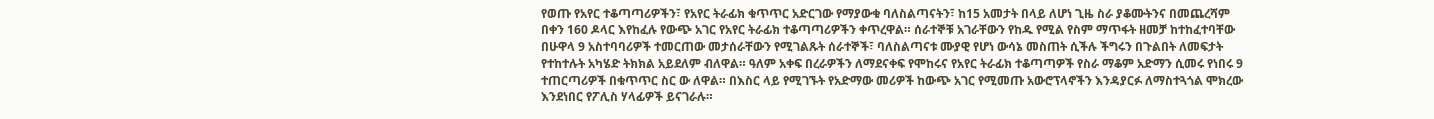የወጡ የአየር ተቆጣጣሪዎችን፣ የአየር ትራፊክ ቁጥጥር አድርገው የማያውቁ ባለስልጣናትን፣ ከ15 አመታት በላይ ለሆነ ጊዜ ስራ ያቆሙትንና በመጨረሻም በቀን 160 ዶላር እየከፈሉ የውጭ አገር የአየር ትራፊክ ተቆጣጣሪዎችን ቀጥረዋል። ሰራተኞቹ አገራቸውን የከዱ የሚል የስም ማጥፋት ዘመቻ ከተከፈተባቸው በሁዋላ 9 አስተባባሪዎች ተመርጠው መታሰራቸውን የሚገልጹት ሰራተኞች፣ ባለስልጣናቱ ሙያዊ የሆነ ውሳኔ መስጠት ሲችሉ ችግሩን በጉልበት ለመፍታት የተከተሉት አካሄድ ትክክል አይደለም ብለዋል። ዓለም አቀፍ በረራዎችን ለማደናቀፍ የሞከሩና የአየር ትራፊክ ተቆጣጣዎች የስራ ማቆም አድማን ሲመሩ የነበሩ 9 ተጠርጣሪዎች በቁጥጥር ስር ው ለዋል። በእስር ላይ የሚገኙት የአድማው መሪዎች ከውጭ አገር የሚመጡ አውሮፕላኖችን እንዳያርፉ ለማስተጓጎል ሞክረው እንደነበር የፖሊስ ሃላፊዎች ይናገራሉ።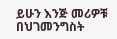ይሁን እንጅ መሪዎቹ በህገመንግስት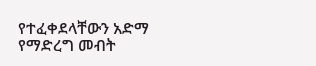የተፈቀደላቸውን አድማ የማድረግ መብት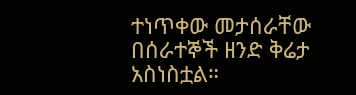ተነጥቀው መታሰራቸው በሰራተኞች ዘንድ ቅሬታ አስነስቷል።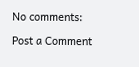No comments:

Post a Comment